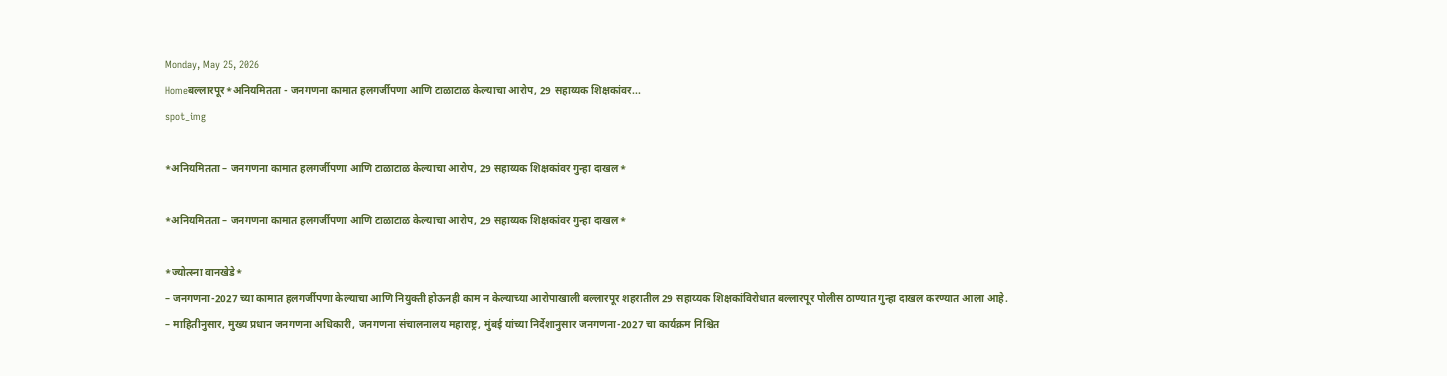Monday, May 25, 2026
Homeबल्लारपूर*अनियमितता - जनगणना कामात हलगर्जीपणा आणि टाळाटाळ केल्याचा आरोप, 29 सहाय्यक शिक्षकांवर...
spot_img

*अनियमितता – जनगणना कामात हलगर्जीपणा आणि टाळाटाळ केल्याचा आरोप, 29 सहाय्यक शिक्षकांवर गुन्हा दाखल*

*अनियमितता – जनगणना कामात हलगर्जीपणा आणि टाळाटाळ केल्याचा आरोप, 29 सहाय्यक शिक्षकांवर गुन्हा दाखल*

*ज्योत्स्ना वानखेडे*
– जनगणना-2027 च्या कामात हलगर्जीपणा केल्याचा आणि नियुक्ती होऊनही काम न केल्याच्या आरोपाखाली बल्लारपूर शहरातील 29 सहाय्यक शिक्षकांविरोधात बल्लारपूर पोलीस ठाण्यात गुन्हा दाखल करण्यात आला आहे.
– माहितीनुसार, मुख्य प्रधान जनगणना अधिकारी, जनगणना संचालनालय महाराष्ट्र, मुंबई यांच्या निर्देशानुसार जनगणना-2027 चा कार्यक्रम निश्चित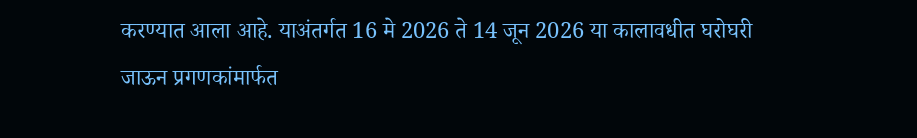करण्यात आला आहे. याअंतर्गत 16 मे 2026 ते 14 जून 2026 या कालावधीत घरोघरी जाऊन प्रगणकांमार्फत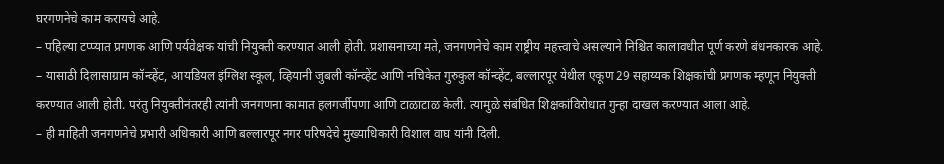घरगणनेचे काम करायचे आहे.
– पहिल्या टप्प्यात प्रगणक आणि पर्यवेक्षक यांची नियुक्ती करण्यात आली होती. प्रशासनाच्या मते, जनगणनेचे काम राष्ट्रीय महत्त्वाचे असल्याने निश्चित कालावधीत पूर्ण करणे बंधनकारक आहे.
– यासाठी दिलासाग्राम कॉन्व्हेंट, आयडियल इंग्लिश स्कूल, व्हियानी जुबली कॉन्व्हेंट आणि नचिकेत गुरुकुल कॉन्व्हेंट, बल्लारपूर येथील एकूण 29 सहाय्यक शिक्षकांची प्रगणक म्हणून नियुक्ती करण्यात आली होती. परंतु नियुक्तीनंतरही त्यांनी जनगणना कामात हलगर्जीपणा आणि टाळाटाळ केली. त्यामुळे संबंधित शिक्षकांविरोधात गुन्हा दाखल करण्यात आला आहे.
– ही माहिती जनगणनेचे प्रभारी अधिकारी आणि बल्लारपूर नगर परिषदेचे मुख्याधिकारी विशाल वाघ यांनी दिली.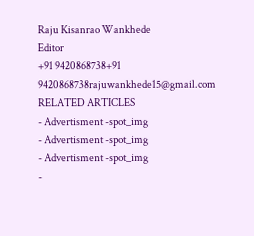Raju Kisanrao Wankhede
Editor
+91 9420868738+91 9420868738rajuwankhede15@gmail.com
RELATED ARTICLES
- Advertisment -spot_img
- Advertisment -spot_img
- Advertisment -spot_img
-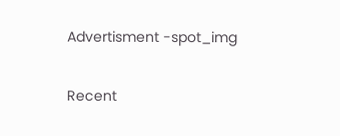Advertisment -spot_img

Recent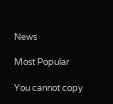News

Most Popular

You cannot copy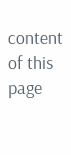content of this page